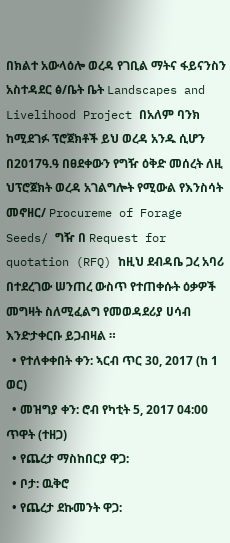በክልተ አውላዕሎ ወረዳ የገቢል ማትና ፋይናንስን አስተዳደር ፅ/ቤት ቤት Landscapes and Livelihood Project በአለም ባንክ ከሚደገፉ ፕሮጀክቶች ይህ ወረዳ አንዱ ሲሆን በ2017ዓ.ዓ በፀደቀውን የግዥ ዕቅድ መሰረት ለዚ ህፕሮጀክት ወረዳ አገልግሎት የሚውል የእንስሳት መኖዘር/ Procureme of Forage Seeds/ ግዥ በ Request for quotation (RFQ) ከዚህ ደብዳቤ ጋረ አባሪ በተደረገው ሠንጠረ ውስጥ የተጠቀሱት ዕቃዎች መግዛት ስለሚፈልግ የመወዳደሪያ ሀሳብ እንድታቀርቡ ይጋብዛል ።
  • የተለቀቀበት ቀን: ኣርብ ጥር 30, 2017 (ከ 1 ወር)
  • መዝግያ ቀን: ሮብ የካቲት 5, 2017 04:00 ጥዋት (ተዘጋ)
  • የጨረታ ማስከበርያ ዋጋ:
  • ቦታ: ዉቅሮ
  • የጨረታ ደኩመንት ዋጋ: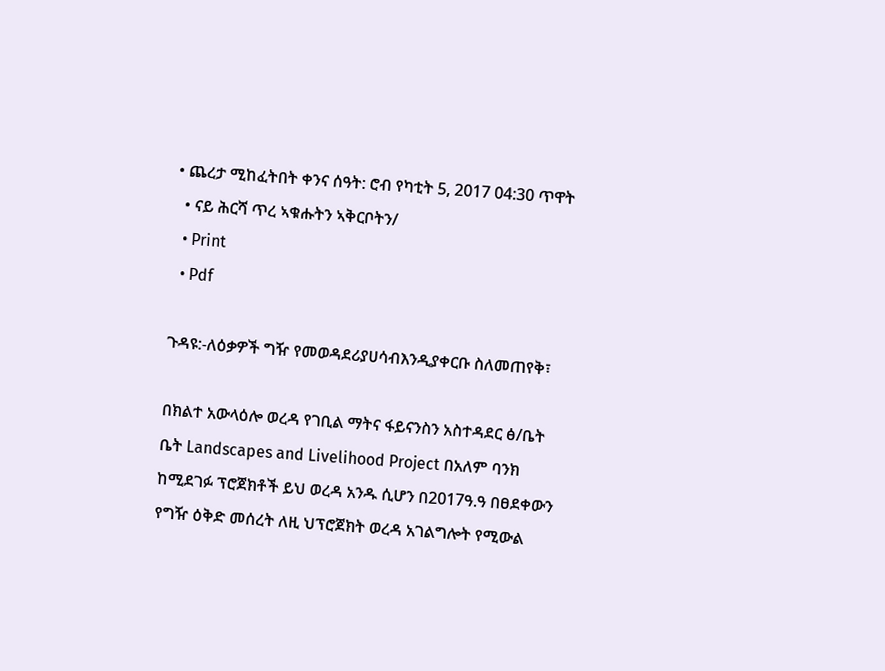• ጨረታ ሚከፈትበት ቀንና ሰዓት: ሮብ የካቲት 5, 2017 04:30 ጥዋት
  • ናይ ሕርሻ ጥረ ኣቁሑትን ኣቅርቦትን/
  • Print
  • Pdf

ጉዳዩ:-ለዕቃዎች ግዥ የመወዳደሪያሀሳብእንዲያቀርቡ ስለመጠየቅ፣

በክልተ አውላዕሎ ወረዳ የገቢል ማትና ፋይናንስን አስተዳደር ፅ/ቤት ቤት Landscapes and Livelihood Project በአለም ባንክ ከሚደገፉ ፕሮጀክቶች ይህ ወረዳ አንዱ ሲሆን በ2017ዓ.ዓ በፀደቀውን የግዥ ዕቅድ መሰረት ለዚ ህፕሮጀክት ወረዳ አገልግሎት የሚውል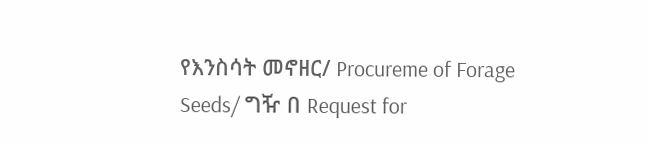የእንስሳት መኖዘር/ Procureme of Forage Seeds/ ግዥ በ Request for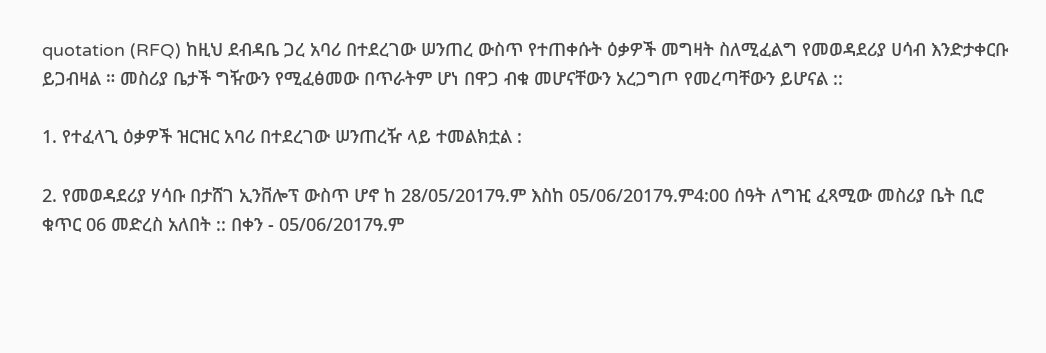quotation (RFQ) ከዚህ ደብዳቤ ጋረ አባሪ በተደረገው ሠንጠረ ውስጥ የተጠቀሱት ዕቃዎች መግዛት ስለሚፈልግ የመወዳደሪያ ሀሳብ እንድታቀርቡ ይጋብዛል ። መስሪያ ቤታች ግዥውን የሚፈፅመው በጥራትም ሆነ በዋጋ ብቁ መሆናቸውን አረጋግጦ የመረጣቸውን ይሆናል ::

1. የተፈላጊ ዕቃዎች ዝርዝር አባሪ በተደረገው ሠንጠረዥ ላይ ተመልክቷል :

2. የመወዳደሪያ ሃሳቡ በታሸገ ኢንቨሎፕ ውስጥ ሆኖ ከ 28/05/2017ዓ.ም እስከ 05/06/2017ዓ.ም4:00 ሰዓት ለግዢ ፈጻሚው መስሪያ ቤት ቢሮ ቁጥር 06 መድረስ አለበት :: በቀን - 05/06/2017ዓ.ም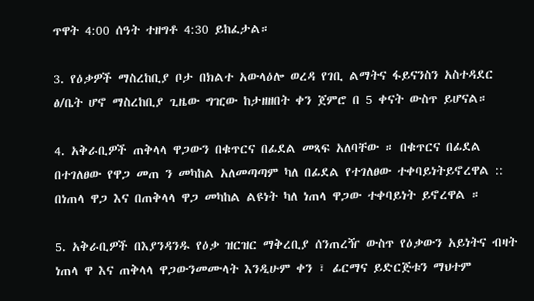ጥዋት 4:00 ሰዓት ተዘግቶ 4:30 ይከፈታል።

3. የዕቃዎች ማስረከቢያ ቦታ በክልተ አውላዕሎ ወረዳ የገቢ ልማትና ፋይናንስን አስተዳደር ፅ/ቤት ሆኖ ማስረከቢያ ጊዜው ግዢው ከታዘዘበት ቀን ጀምሮ በ 5 ቀናት ውስጥ ይሆናል።

4. አቅራቢዎች ጠቅላላ ዋጋውን በቁጥርና በፊደል መጻፍ አለባቸው ። በቁጥርና በፊደል በተገለፀው የዋጋ መጠ ን መካከል አለመጣጣም ካለ በፊደል የተገለፀው ተቀባይነትይኖረዋል :: በነጠላ ዋጋ እና በጠቅላላ ዋጋ መካከል ልዩነት ካለ ነጠላ ዋጋው ተቀባይነት ይኖረዋል ።

5. አቅራቢዎች በእያንዳንዱ የዕቃ ዝርዝር ማቅረቢያ ሰንጠረዥ ውስጥ የዕቃውን አይነትና ብዛት ነጠላ ዋ እና ጠቅላላ ዋጋውንመሙላት እንዲሁም ቀን ፣ ፊርማና ይድርጅቱን ማህተም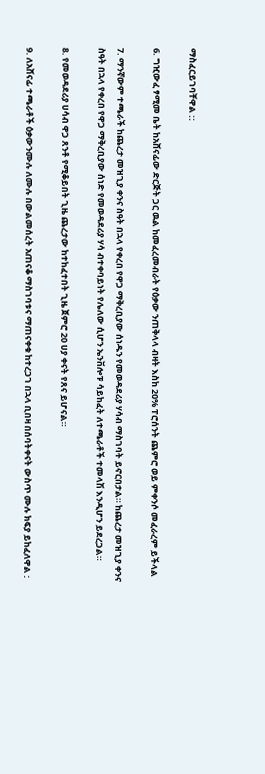ማስፈርይገባቸዋል ::

6. ግዢውፈ ፃሚመ ቤት ከአሸናፊው ድርጅት ጋር ዉል ከመፈረመብራት የዕቃው ንጠቅላላ ብዛት እስከ 20% ፐሮሰንት ጨምሮ ወይ ምቀንሶ መፈራረም ይችላል

7. ማንኛውም ተጫራች ከጨረታ መዝጊያ ቀንና ስዓት በኋላ የቀረበ የዋጋ ማቅረቢያው ሰነዱን የመወዳደሪያ ሃሳብ ማስገባት ይኖርበታል። ከጨረታ መዝጊያ ቀንና ስዓት በኋላ የቀረበ የዋጋ ማቅረቢያው ሰነድ የመወዳደሪያ ሃሳ ብተቀባይነት የሌለው ሲሆን ኤንቨሎፑ ሳይከፈት ለተጫራቶች ተመላሽ እንዲሆን ይደረጋል።

8. የመወዳደሪያ ሀሳብ ዋጋ ጸንቶ የሚቆይበት ጊዜ ጨረታው ከተከፈተበት ጊዜ ጀምሮ 20 ሀያ ቀናት የጸና ይሆናል።

9. ለአሸናፊ ተጫራቶች ዕቃውንሙሉ ለሙሉ በውልመሰረት አጠናቆ ማስገባቱና ማጠናቀቁ ከተረጋገ በኋላ ቢበዛ በሰባትቀናት ውስጥ ሙሉ ክፍያ ይከፈለዋል :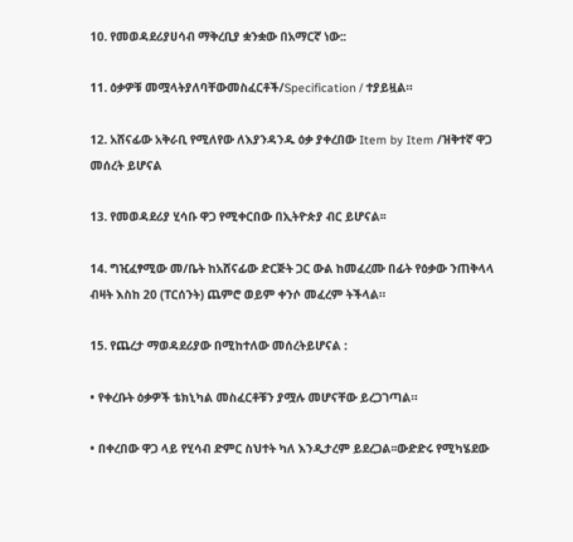10. የመወዳደሪያሀሳብ ማቅረቢያ ቋንቋው በአማርኛ ነው::

11. ዕቃዎቹ መሟላትያለባቸውመስፈርቶች/Specification / ተያይዟል።

12. አሸናፊው አቅራቢ የሚለየው ለእያንዳንዱ ዕቃ ያቀረበው Item by Item /ዝቅተኛ ዋጋ መሰረት ይሆናል

13. የመወዳደሪያ ሂሳቡ ዋጋ የሚቀርበው በኢትዮጵያ ብር ይሆናል፡፡

14. ግዢፈፃሚው መ/ቤት ከአሸናፊው ድርጅት ጋር ውል ከመፈረሙ በፊት የዕቃው ንጠቅላላ ብዛት እስከ 20 (ፐርሰንት) ጨምሮ ወይም ቀንሶ መፈረም ትችላል።

15. የጨረታ ማወዳደሪያው በሚከተለው መሰረትይሆናል :

• የቀረቡት ዕቃዎች ቴክኒካል መስፈርቶቹን ያሟሉ መሆናቸው ይረጋገጣል።

• በቀረበው ዋጋ ላይ የሂሳብ ድምር ስህተት ካለ እንዲታረም ይደረጋል፡፡ውድድሩ የሚካሄደው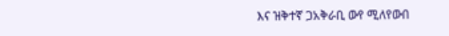እና ዝቅተኛ ጋአቅራቢ ውየ ሚለየውበ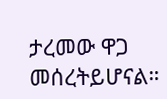ታረመው ዋጋ መሰረትይሆናል።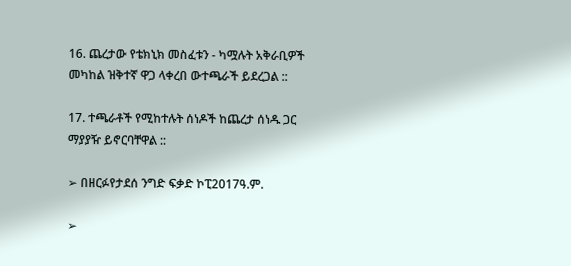16. ጨረታው የቴክኒክ መስፈቱን - ካሟሉት አቅራቢዎች መካከል ዝቅተኛ ዋጋ ላቀረበ ውተጫራች ይደረጋል ::

17. ተጫራቶች የሚከተሉት ሰነዶች ከጨረታ ሰነዱ ጋር ማያያዥ ይኖርባቸዋል ::

➢ በዘርፉየታደሰ ንግድ ፍቃድ ኮፒ2017ዓ.ም.

➢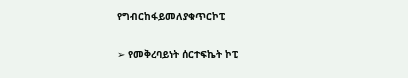የግብርከፋይመለያቁጥርኮፒ

➢ የመቅረባይነት ሰርተፍኬት ኮፒ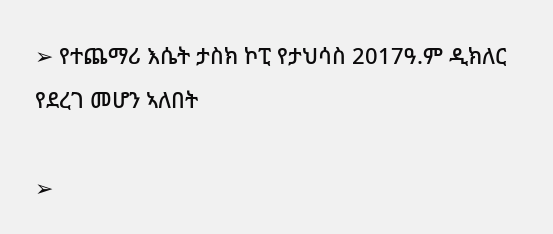➢ የተጨማሪ እሴት ታስክ ኮፒ የታህሳስ 2017ዓ.ም ዲክለር የደረገ መሆን ኣለበት

➢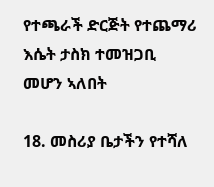የተጫራች ድርጅት የተጨማሪ እሴት ታስክ ተመዝጋቢ መሆን ኣለበት

18. መስሪያ ቤታችን የተሻለ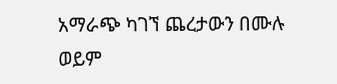አማራጭ ካገኘ ጨረታውን በሙሉ ወይም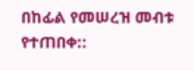በከፊል የመሠረዝ መብቱ የተጠበቀ::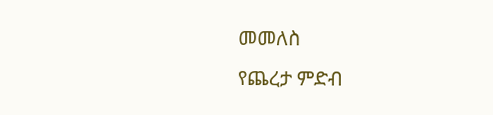መመለስ
የጨረታ ምድብ